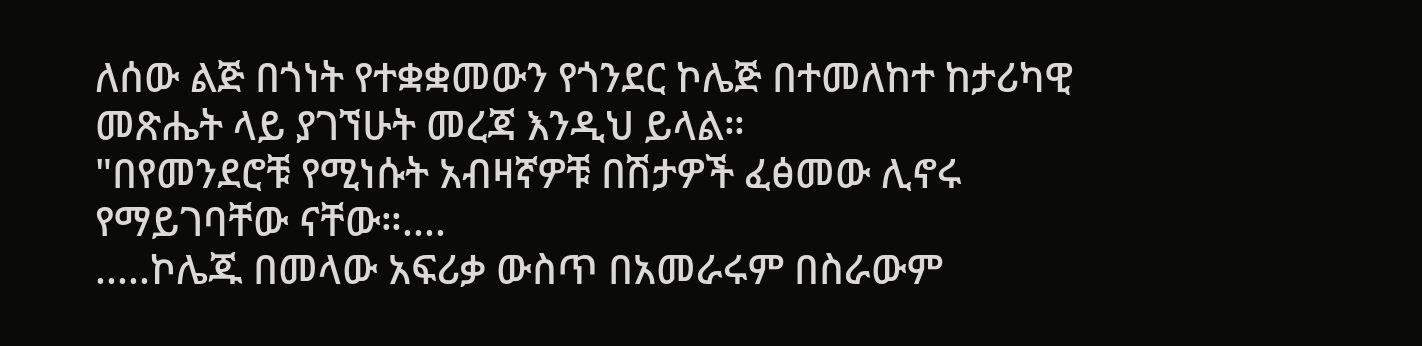ለሰው ልጅ በጎነት የተቋቋመውን የጎንደር ኮሌጅ በተመለከተ ከታሪካዊ መጽሔት ላይ ያገኘሁት መረጃ እንዲህ ይላል።
"በየመንደሮቹ የሚነሱት አብዛኛዎቹ በሽታዎች ፈፅመው ሊኖሩ የማይገባቸው ናቸው።....
.....ኮሌጁ በመላው አፍሪቃ ውስጥ በአመራሩም በስራውም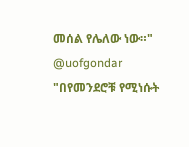መሰል የሌለው ነው።"
@uofgondar
"በየመንደሮቹ የሚነሱት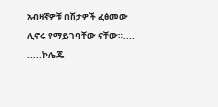አብዛኛዎቹ በሽታዎች ፈፅመው ሊኖሩ የማይገባቸው ናቸው።....
.....ኮሌጁ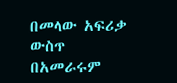በመላው አፍሪቃ ውስጥ በአመራሩም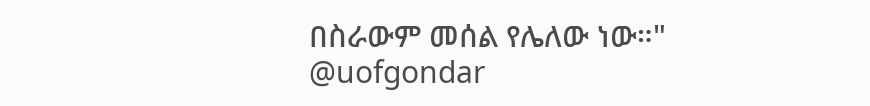በስራውም መሰል የሌለው ነው።"
@uofgondar